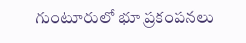గుంటూరులో భూ ప్రకంపనలు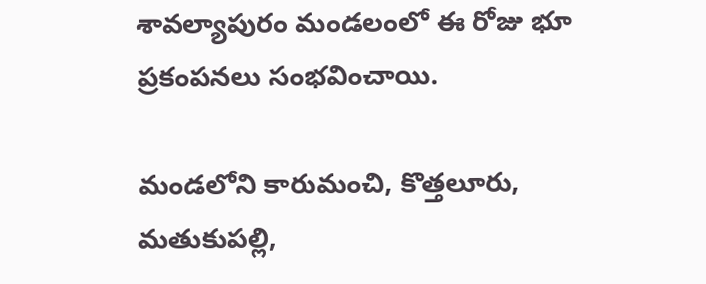శావల్యాపురం మండలంలో ఈ రోజు భూ ప్రకంపనలు సంభవించాయి.

మండలోని కారుమంచి, కొత్తలూరు, మతుకుపల్లి,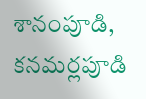శానంపూడి, కనమర్లపూడి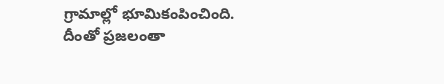గ్రామాల్లో భూమికంపించింది. దీంతో ప్రజలంతా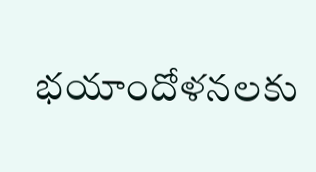భయాందోళనలకు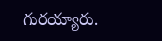గురయ్యారు.